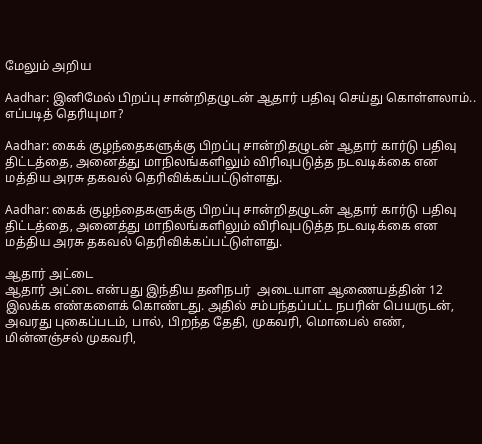மேலும் அறிய

Aadhar: இனிமேல் பிறப்பு சான்றிதழுடன் ஆதார் பதிவு செய்து கொள்ளலாம்.. எப்படித் தெரியுமா?

Aadhar: கைக் குழந்தைகளுக்கு பிறப்பு சான்றிதழுடன் ஆதார் கார்டு பதிவு திட்டத்தை, அனைத்து மாநிலங்களிலும் விரிவுபடுத்த நடவடிக்கை என மத்திய அரசு தகவல் தெரிவிக்கப்பட்டுள்ளது.

Aadhar: கைக் குழந்தைகளுக்கு பிறப்பு சான்றிதழுடன் ஆதார் கார்டு பதிவு திட்டத்தை, அனைத்து மாநிலங்களிலும் விரிவுபடுத்த நடவடிக்கை என மத்திய அரசு தகவல் தெரிவிக்கப்பட்டுள்ளது.

ஆதார் அட்டை
ஆதார் அட்டை என்பது இந்திய தனிநபர்  அடையாள ஆணையத்தின் 12 இலக்க எண்களைக் கொண்டது. அதில் சம்பந்தப்பட்ட நபரின் பெயருடன், அவரது புகைப்படம், பால், பிறந்த தேதி, முகவரி, மொபைல் எண், மின்னஞ்சல் முகவரி,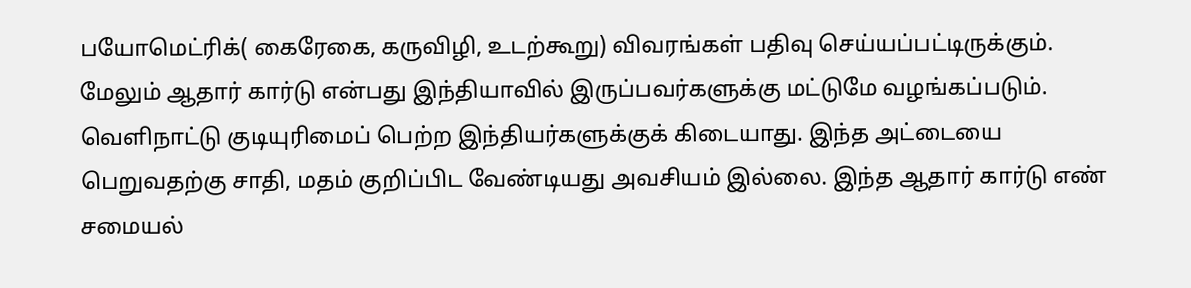பயோமெட்ரிக்( கைரேகை, கருவிழி, உடற்கூறு) விவரங்கள் பதிவு செய்யப்பட்டிருக்கும். மேலும் ஆதார் கார்டு என்பது இந்தியாவில் இருப்பவர்களுக்கு மட்டுமே வழங்கப்படும். வெளிநாட்டு குடியுரிமைப் பெற்ற இந்தியர்களுக்குக் கிடையாது. இந்த அட்டையை பெறுவதற்கு சாதி, மதம் குறிப்பிட வேண்டியது அவசியம் இல்லை. இந்த ஆதார் கார்டு எண் சமையல்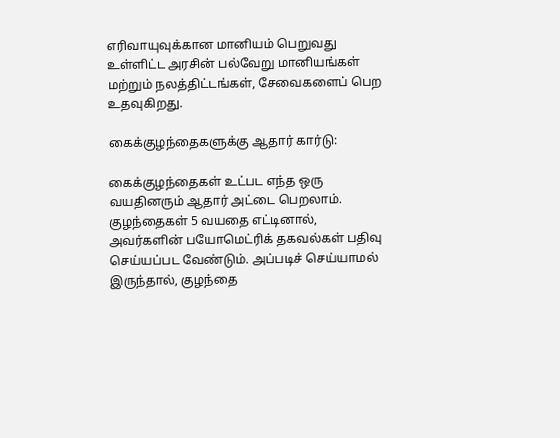எரிவாயுவுக்கான மானியம் பெறுவது உள்ளிட்ட அரசின் பல்வேறு மானியங்கள் மற்றும் நலத்திட்டங்கள், சேவைகளைப் பெற உதவுகிறது.

கைக்குழந்தைகளுக்கு ஆதார் கார்டு:

கைக்குழந்தைகள் உட்பட எந்த ஒரு வயதினரும் ஆதார் அட்டை பெறலாம். குழந்தைகள் 5 வயதை எட்டினால், அவர்களின் பயோமெட்ரிக் தகவல்கள் பதிவு செய்யப்பட வேண்டும். அப்படிச் செய்யாமல் இருந்தால், குழந்தை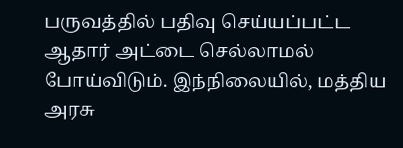பருவத்தில் பதிவு செய்யப்பட்ட ஆதார் அட்டை செல்லாமல் போய்விடும். இந்நிலையில், மத்திய அரசு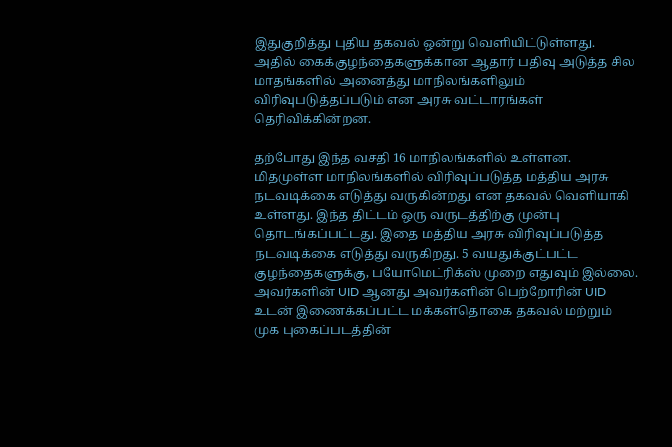இதுகுறித்து புதிய தகவல் ஒன்று வெளியிட்டுள்ளது. அதில் கைக்குழந்தைகளுக்கான ஆதார் பதிவு அடுத்த சில மாதங்களில் அனைத்து மாநிலங்களிலும் விரிவுபடுத்தப்படும் என அரசு வட்டாரங்கள் தெரிவிக்கின்றன.

தற்போது இந்த வசதி 16 மாநிலங்களில் உள்ளன. மிதமுள்ள மாநிலங்களில் விரிவுப்படுத்த மத்திய அரசு நடவடிக்கை எடுத்து வருகின்றது என தகவல் வெளியாகி உள்ளது. இந்த திட்டம் ஒரு வருடத்திற்கு முன்பு தொடங்கப்பட்டது. இதை மத்திய அரசு விரிவுப்படுத்த நடவடிக்கை எடுத்து வருகிறது. 5 வயதுக்குட்பட்ட குழந்தைகளுக்கு, பயோமெட்ரிக்ஸ் முறை எதுவும் இல்லை. அவர்களின் UID ஆனது அவர்களின் பெற்றோரின் UID உடன் இணைக்கப்பட்ட மக்கள்தொகை தகவல் மற்றும் முக புகைப்படத்தின்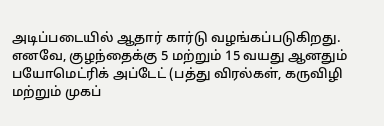அடிப்படையில் ஆதார் கார்டு வழங்கப்படுகிறது. எனவே, குழந்தைக்கு 5 மற்றும் 15 வயது ஆனதும் பயோமெட்ரிக் அப்டேட் (பத்து விரல்கள், கருவிழி மற்றும் முகப்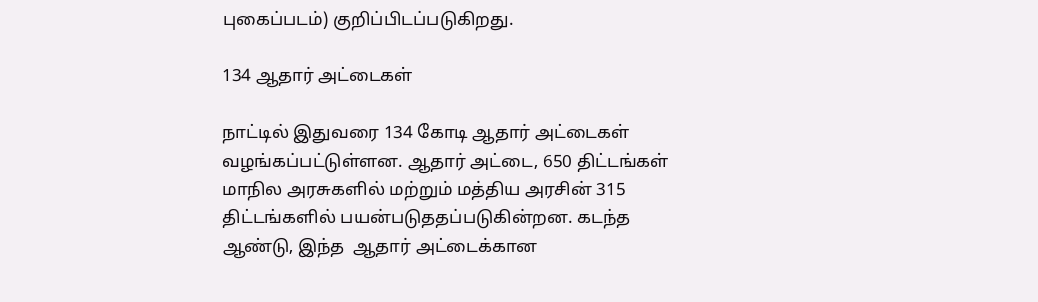புகைப்படம்) குறிப்பிடப்படுகிறது.

134 ஆதார் அட்டைகள்

நாட்டில் இதுவரை 134 கோடி ஆதார் அட்டைகள் வழங்கப்பட்டுள்ளன. ஆதார் அட்டை, 650 திட்டங்கள் மாநில அரசுகளில் மற்றும் மத்திய அரசின் 315 திட்டங்களில் பயன்படுததப்படுகின்றன. கடந்த ஆண்டு, இந்த  ஆதார் அட்டைக்கான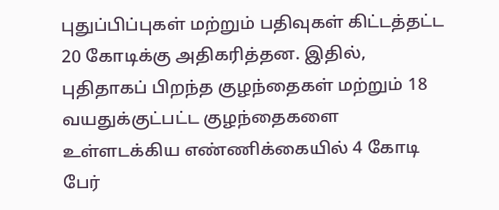புதுப்பிப்புகள் மற்றும் பதிவுகள் கிட்டத்தட்ட 20 கோடிக்கு அதிகரித்தன. இதில், புதிதாகப் பிறந்த குழந்தைகள் மற்றும் 18 வயதுக்குட்பட்ட குழந்தைகளை உள்ளடக்கிய எண்ணிக்கையில் 4 கோடி பேர்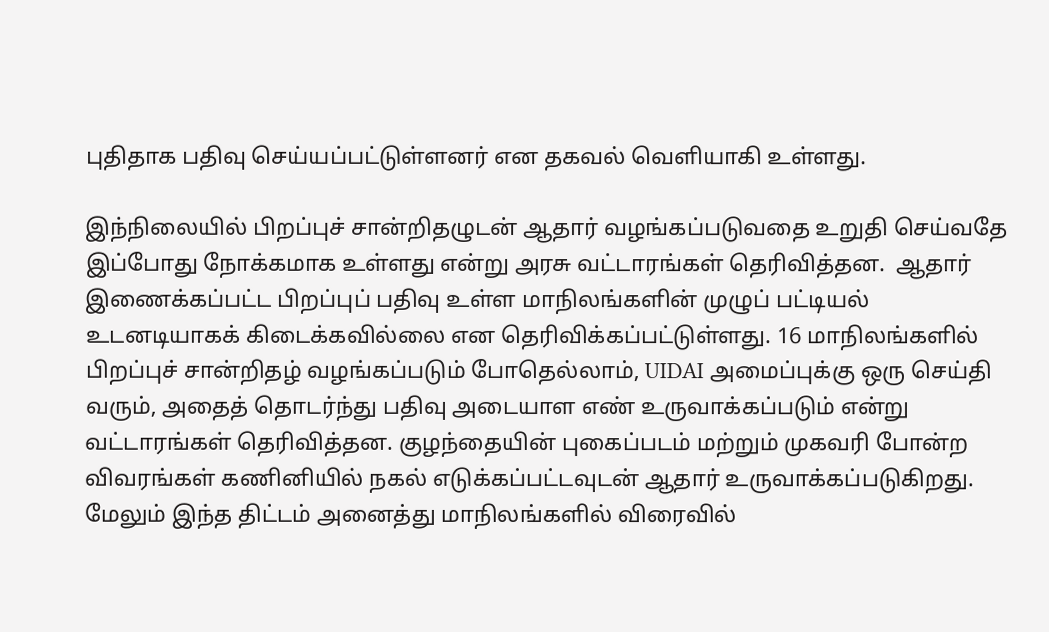புதிதாக பதிவு செய்யப்பட்டுள்ளனர் என தகவல் வெளியாகி உள்ளது.

இந்நிலையில் பிறப்புச் சான்றிதழுடன் ஆதார் வழங்கப்படுவதை உறுதி செய்வதே இப்போது நோக்கமாக உள்ளது என்று அரசு வட்டாரங்கள் தெரிவித்தன.  ஆதார் இணைக்கப்பட்ட பிறப்புப் பதிவு உள்ள மாநிலங்களின் முழுப் பட்டியல் உடனடியாகக் கிடைக்கவில்லை என தெரிவிக்கப்பட்டுள்ளது. 16 மாநிலங்களில் பிறப்புச் சான்றிதழ் வழங்கப்படும் போதெல்லாம், UIDAI அமைப்புக்கு ஒரு செய்தி வரும், அதைத் தொடர்ந்து பதிவு அடையாள எண் உருவாக்கப்படும் என்று வட்டாரங்கள் தெரிவித்தன. குழந்தையின் புகைப்படம் மற்றும் முகவரி போன்ற விவரங்கள் கணினியில் நகல் எடுக்கப்பட்டவுடன் ஆதார் உருவாக்கப்படுகிறது.  மேலும் இந்த திட்டம் அனைத்து மாநிலங்களில் விரைவில்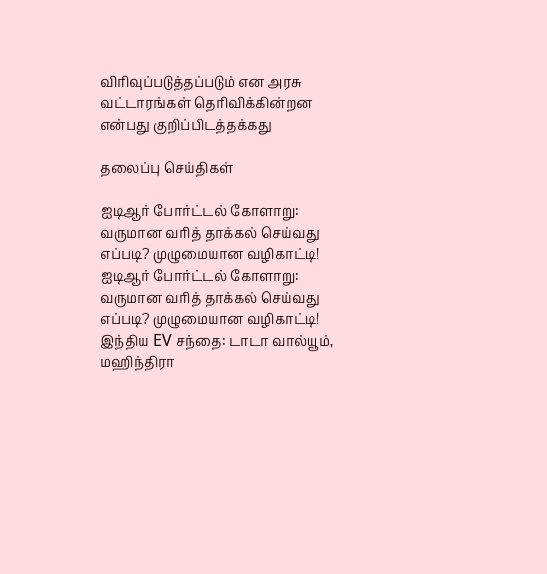விரிவுப்படுத்தப்படும் என அரசு வட்டாரங்கள் தெரிவிக்கின்றன என்பது குறிப்பிடத்தக்கது

தலைப்பு செய்திகள்

ஐடிஆர் போர்ட்டல் கோளாறு: வருமான வரித் தாக்கல் செய்வது எப்படி? முழுமையான வழிகாட்டி!
ஐடிஆர் போர்ட்டல் கோளாறு: வருமான வரித் தாக்கல் செய்வது எப்படி? முழுமையான வழிகாட்டி!
இந்திய EV சந்தை: டாடா வால்யூம், மஹிந்திரா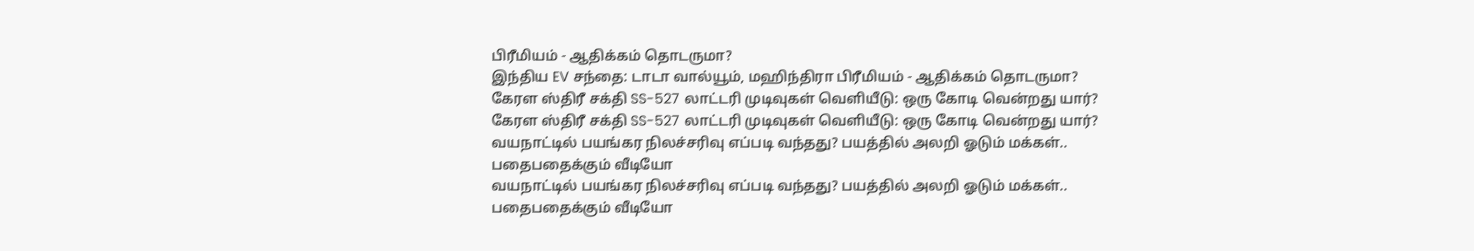பிரீமியம் - ஆதிக்கம் தொடருமா?
இந்திய EV சந்தை: டாடா வால்யூம், மஹிந்திரா பிரீமியம் - ஆதிக்கம் தொடருமா?
கேரள ஸ்திரீ சக்தி SS-527 லாட்டரி முடிவுகள் வெளியீடு: ஒரு கோடி வென்றது யார்?
கேரள ஸ்திரீ சக்தி SS-527 லாட்டரி முடிவுகள் வெளியீடு: ஒரு கோடி வென்றது யார்?
வயநாட்டில் பயங்கர நிலச்சரிவு எப்படி வந்தது? பயத்தில் அலறி ஓடும் மக்கள்.. பதைபதைக்கும் வீடியோ
வயநாட்டில் பயங்கர நிலச்சரிவு எப்படி வந்தது? பயத்தில் அலறி ஓடும் மக்கள்.. பதைபதைக்கும் வீடியோ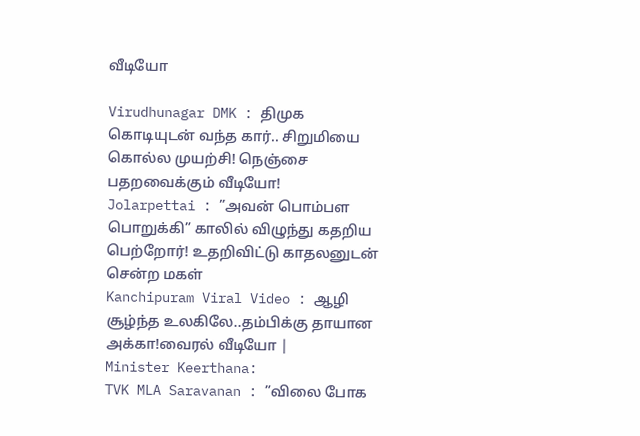வீடியோ

Virudhunagar DMK : திமுக கொடியுடன் வந்த கார்.. சிறுமியை கொல்ல முயற்சி! நெஞ்சை பதறவைக்கும் வீடியோ!
Jolarpettai : ”அவன் பொம்பள பொறுக்கி” காலில் விழுந்து கதறிய பெற்றோர்! உதறிவிட்டு காதலனுடன் சென்ற மகள்
Kanchipuram Viral Video : ஆழி சூழ்ந்த உலகிலே..தம்பிக்கு தாயான அக்கா!வைரல் வீடியோ |
Minister Keerthana:
TVK MLA Saravanan : ”விலை போக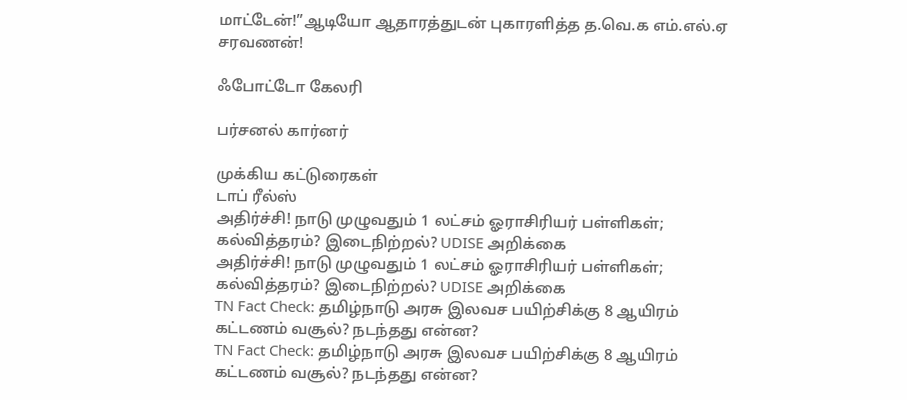மாட்டேன்!”ஆடியோ ஆதாரத்துடன் புகாரளித்த த.வெ.க எம்.எல்.ஏ சரவணன்!

ஃபோட்டோ கேலரி

பர்சனல் கார்னர்

முக்கிய கட்டுரைகள்
டாப் ரீல்ஸ்
அதிர்ச்சி! நாடு முழுவதும் 1 லட்சம் ஓராசிரியர் பள்ளிகள்; கல்வித்தரம்? இடைநிற்றல்? UDISE அறிக்கை
அதிர்ச்சி! நாடு முழுவதும் 1 லட்சம் ஓராசிரியர் பள்ளிகள்; கல்வித்தரம்? இடைநிற்றல்? UDISE அறிக்கை
TN Fact Check: தமிழ்நாடு அரசு இலவச பயிற்சிக்கு 8 ஆயிரம் கட்டணம் வசூல்? நடந்தது என்ன?
TN Fact Check: தமிழ்நாடு அரசு இலவச பயிற்சிக்கு 8 ஆயிரம் கட்டணம் வசூல்? நடந்தது என்ன?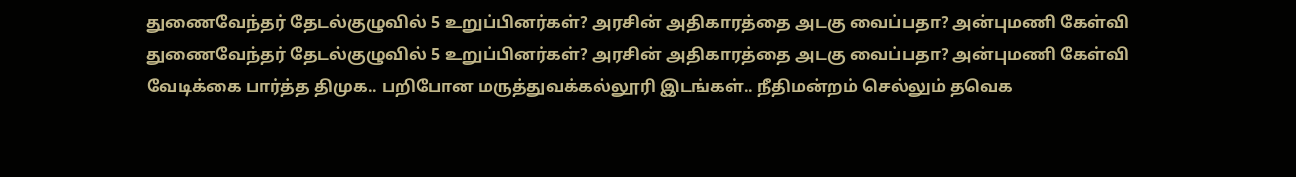துணைவேந்தர் தேடல்குழுவில் 5 உறுப்பினர்கள்? அரசின் அதிகாரத்தை அடகு வைப்பதா? அன்புமணி கேள்வி
துணைவேந்தர் தேடல்குழுவில் 5 உறுப்பினர்கள்? அரசின் அதிகாரத்தை அடகு வைப்பதா? அன்புமணி கேள்வி
வேடிக்கை பார்த்த திமுக.. பறிபோன மருத்துவக்கல்லூரி இடங்கள்.. நீதிமன்றம் செல்லும் தவெக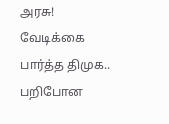அரசு!
வேடிக்கை பார்த்த திமுக.. பறிபோன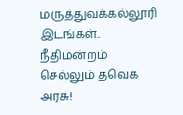மருத்துவக்கல்லூரி இடங்கள்.. நீதிமன்றம் செல்லும் தவெக அரசு!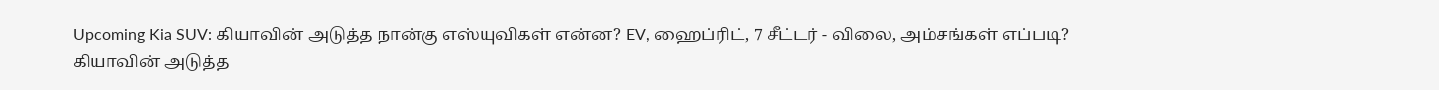Upcoming Kia SUV: கியாவின் அடுத்த நான்கு எஸ்யுவிகள் என்ன? EV, ஹைப்ரிட், 7 சீட்டர் - விலை, அம்சங்கள் எப்படி?
கியாவின் அடுத்த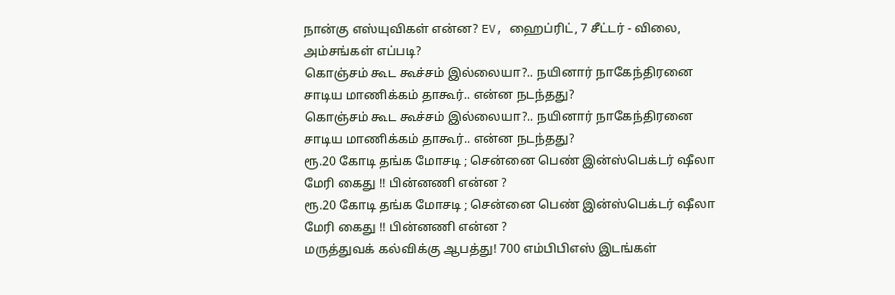நான்கு எஸ்யுவிகள் என்ன? EV, ஹைப்ரிட், 7 சீட்டர் - விலை, அம்சங்கள் எப்படி?
கொஞ்சம் கூட கூச்சம் இல்லையா?.. நயினார் நாகேந்திரனை சாடிய மாணிக்கம் தாகூர்.. என்ன நடந்தது?
கொஞ்சம் கூட கூச்சம் இல்லையா?.. நயினார் நாகேந்திரனை சாடிய மாணிக்கம் தாகூர்.. என்ன நடந்தது?
ரூ.20 கோடி தங்க மோசடி ; சென்னை பெண் இன்ஸ்பெக்டர் ஷீலா மேரி கைது !! பின்னணி என்ன ?
ரூ.20 கோடி தங்க மோசடி ; சென்னை பெண் இன்ஸ்பெக்டர் ஷீலா மேரி கைது !! பின்னணி என்ன ?
மருத்துவக் கல்விக்கு ஆபத்து! 700 எம்பிபிஎஸ் இடங்கள்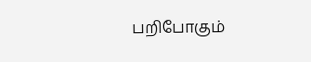பறிபோகும்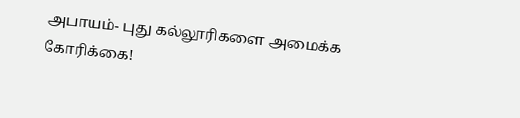அபாயம்- புது கல்லூரிகளை அமைக்க கோரிக்கை!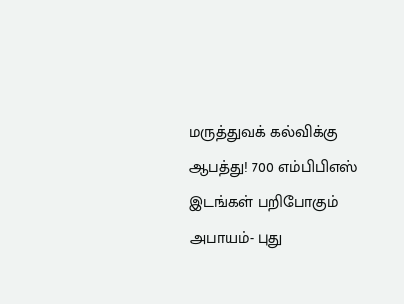மருத்துவக் கல்விக்கு ஆபத்து! 700 எம்பிபிஎஸ் இடங்கள் பறிபோகும் அபாயம்- புது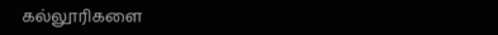கல்லூரிகளை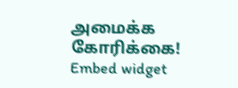அமைக்க கோரிக்கை!
Embed widget